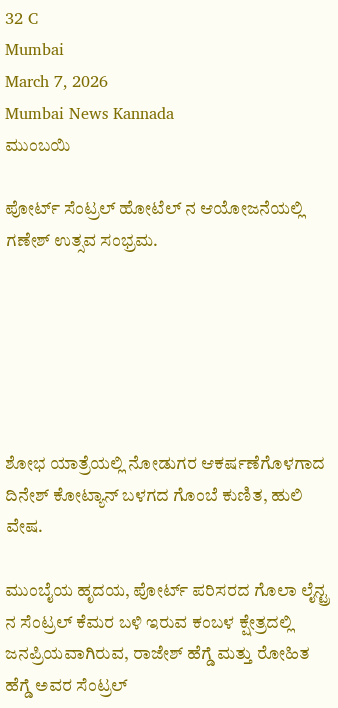32 C
Mumbai
March 7, 2026
Mumbai News Kannada
ಮುಂಬಯಿ

ಪೋರ್ಟ್ ಸೆಂಟ್ರಲ್ ಹೋಟೆಲ್ ನ ಆಯೋಜನೆಯಲ್ಲಿ ಗಣೇಶ್ ಉತ್ಸವ ಸಂಭ್ರಮ.






ಶೋಭ ಯಾತ್ರೆಯಲ್ಲಿ ನೋಡುಗರ ಆಕರ್ಷಣೆಗೊಳಗಾದ ದಿನೇಶ್ ಕೋಟ್ಯಾನ್ ಬಳಗದ ಗೊಂಬೆ ಕುಣಿತ, ಹುಲಿ ವೇಷ.

ಮುಂಬೈಯ ಹೃದಯ, ಪೋರ್ಟ್ ಪರಿಸರದ ಗೊಲಾ ಲೈನ್ಟ್ರ ನ ಸೆಂಟ್ರಲ್ ಕೆಮರ ಬಳಿ ಇರುವ ಕಂಬಳ ಕ್ಷೇತ್ರದಲ್ಲಿ ಜನಪ್ರಿಯವಾಗಿರುವ, ರಾಜೇಶ್ ಹೆಗ್ಡೆ ಮತ್ತು ರೋಹಿತ ಹೆಗ್ಡೆ ಅವರ ಸೆಂಟ್ರಲ್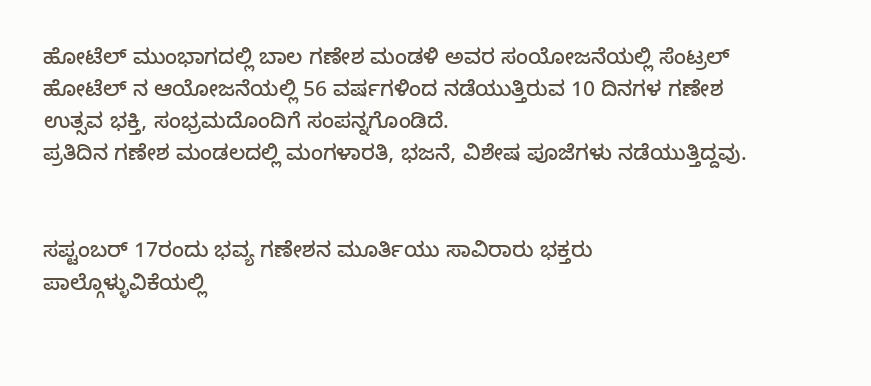ಹೋಟೆಲ್ ಮುಂಭಾಗದಲ್ಲಿ ಬಾಲ ಗಣೇಶ ಮಂಡಳಿ ಅವರ ಸಂಯೋಜನೆಯಲ್ಲಿ ಸೆಂಟ್ರಲ್ ಹೋಟೆಲ್ ನ ಆಯೋಜನೆಯಲ್ಲಿ 56 ವರ್ಷಗಳಿಂದ ನಡೆಯುತ್ತಿರುವ 10 ದಿನಗಳ ಗಣೇಶ ಉತ್ಸವ ಭಕ್ತಿ, ಸಂಭ್ರಮದೊಂದಿಗೆ ಸಂಪನ್ನಗೊಂಡಿದೆ.
ಪ್ರತಿದಿನ ಗಣೇಶ ಮಂಡಲದಲ್ಲಿ ಮಂಗಳಾರತಿ, ಭಜನೆ, ವಿಶೇಷ ಪೂಜೆಗಳು ನಡೆಯುತ್ತಿದ್ದವು.


ಸಪ್ಟಂಬರ್ 17ರಂದು ಭವ್ಯ ಗಣೇಶನ ಮೂರ್ತಿಯು ಸಾವಿರಾರು ಭಕ್ತರು ಪಾಲ್ಗೊಳ್ಳುವಿಕೆಯಲ್ಲಿ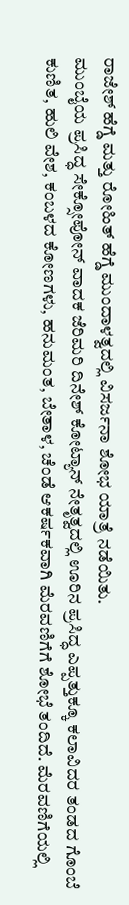ರಾಜೇಶ್ ಹೆಗ್ಡೆ ಮತ್ತು ರೋಹಿತ್ ಹೆಗ್ಡೆ ಮುಂದಾಳತ್ವದಲ್ಲಿ ವಿಸರ್ಜನಾ ಶೋಭ ಯಾತ್ರೆ ನಡೆಯಿತು.
ಮುಂಬೈಯ ಪ್ರಸಿದ್ಧ ಸೇಕ್ಸೋಪೋನ್ ವಾದಕ ಜೆರಿಮರಿ ದಿನೇಶ್ ಕೋಟ್ಯಾನ್ ನೇತೃತ್ವದಲ್ಲಿ ಊರಿನ ಪ್ರಸಿದ್ಧ ಎಪ್ಪತ್ತುಕ್ಕೂ ಕಲಾವಿದರ ತಂಡದ ಗೊಂಬೆ ಕುಣಿತ, ಹುಲಿ ವೇಶ, ಕಂಬಳದ ಕೋಣಗಳು, ಹನುಮಂತ, ಬೇತಾಳ, ಚೆಂಡೆ ಆಕರ್ಷಕವಾಗಿ ಮೆರವಣಿಗೆಗೆ ಶೋಭೆ ತಂದಿದೆ. ಮೆರವಣಿಗೆಯಲ್ಲಿ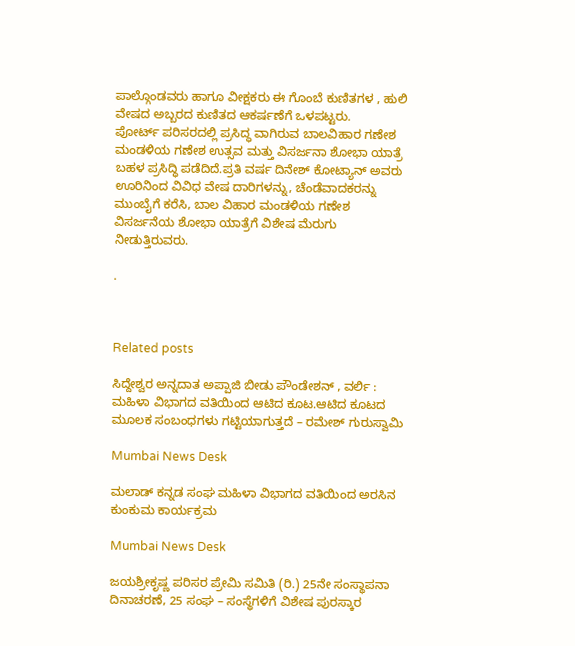ಪಾಲ್ಗೊಂಡವರು ಹಾಗೂ ವೀಕ್ಷಕರು ಈ ಗೊಂಬೆ ಕುಣಿತಗಳ , ಹುಲಿ ವೇಷದ ಅಬ್ಬರದ ಕುಣಿತದ ಆಕರ್ಷಣೆಗೆ ಒಳಪಟ್ಟರು.
ಪೋರ್ಟ್ ಪರಿಸರದಲ್ಲಿ ಪ್ರಸಿದ್ಧ ವಾಗಿರುವ ಬಾಲವಿಹಾರ ಗಣೇಶ ಮಂಡಳಿಯ ಗಣೇಶ ಉತ್ಸವ ಮತ್ತು ವಿಸರ್ಜನಾ ಶೋಭಾ ಯಾತ್ರೆ ಬಹಳ ಪ್ರಸಿದ್ಧಿ ಪಡೆದಿದೆ.ಪ್ರತಿ ವರ್ಷ ದಿನೇಶ್ ಕೋಟ್ಯಾನ್ ಅವರು ಊರಿನಿಂದ ವಿವಿಧ ವೇಷ ದಾರಿಗಳನ್ನು, ಚೆಂಡೆವಾದಕರನ್ನು ಮುಂಬೈಗೆ ಕರೆಸಿ, ಬಾಲ ವಿಹಾರ ಮಂಡಳಿಯ ಗಣೇಶ ವಿಸರ್ಜನೆಯ ಶೋಭಾ ಯಾತ್ರೆಗೆ ವಿಶೇಷ ಮೆರುಗು ನೀಡುತ್ತಿರುವರು.

.



Related posts

ಸಿದ್ದೇಶ್ವರ ಅನ್ನದಾತ ಅಪ್ಪಾಜಿ ಬೀಡು ಪೌಂಡೇಶನ್ , ವರ್ಲಿ : ಮಹಿಳಾ ವಿಭಾಗದ ವತಿಯಿಂದ ಆಟಿದ ಕೂಟ.ಆಟಿದ ಕೂಟದ  ಮೂಲಕ ಸಂಬಂಧಗಳು ಗಟ್ಟಿಯಾಗುತ್ತದೆ – ರಮೇಶ್ ಗುರುಸ್ವಾಮಿ

Mumbai News Desk

ಮಲಾಡ್ ಕನ್ನಡ ಸಂಘ ಮಹಿಳಾ ವಿಭಾಗದ ವತಿಯಿಂದ ಅರಸಿನ ಕುಂಕುಮ ಕಾರ್ಯಕ್ರಮ

Mumbai News Desk

ಜಯಶ್ರೀಕೃಷ್ಣ ಪರಿಸರ ಪ್ರೇಮಿ ಸಮಿತಿ (ರಿ.) 25ನೇ ಸಂಸ್ಥಾಪನಾ ದಿನಾಚರಣೆ, 25 ಸಂಘ – ಸಂಸ್ಥೆಗಳಿಗೆ ವಿಶೇಷ ಪುರಸ್ಕಾರ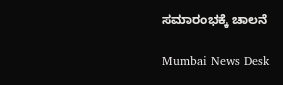ಸಮಾರಂಭಕ್ಕೆ ಚಾಲನೆ

Mumbai News Desk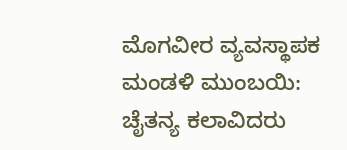ಮೊಗವೀರ ವ್ಯವಸ್ಥಾಪಕ ಮಂಡಳಿ ಮುಂಬಯಿ: ಚೈತನ್ಯ ಕಲಾವಿದರು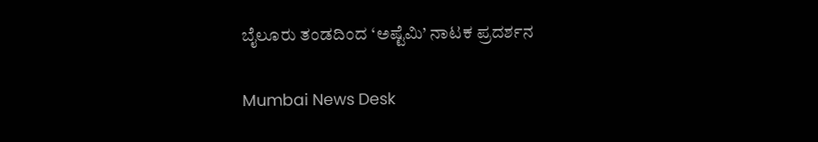ಬೈಲೂರು ತಂಡದಿಂದ ‘ಅಷ್ಟೆಮಿ’ ನಾಟಕ ಪ್ರದರ್ಶನ

Mumbai News Desk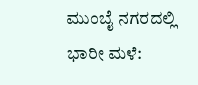ಮುಂಬೈ ನಗರದಲ್ಲಿ ಭಾರೀ ಮಳೆ: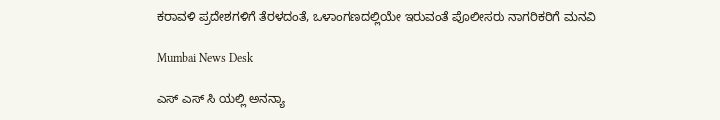ಕರಾವಳಿ ಪ್ರದೇಶಗಳಿಗೆ ತೆರಳದಂತೆ, ಒಳಾಂಗಣದಲ್ಲಿಯೇ ಇರುವಂತೆ ಪೊಲೀಸರು ನಾಗರಿಕರಿಗೆ ಮನವಿ

Mumbai News Desk

ಎಸ್ ಎಸ್ ಸಿ ಯಲ್ಲಿ ಅನನ್ಯಾ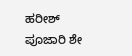ಹರೀಶ್ ಪೂಜಾರಿ ಶೇ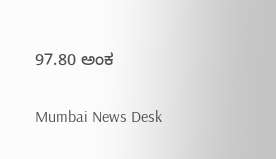97.80 ಅಂಕ

Mumbai News Desk